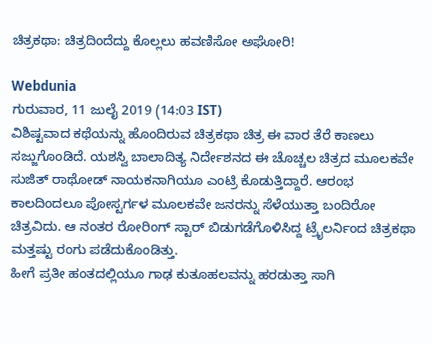ಚಿತ್ರಕಥಾ: ಚಿತ್ರದಿಂದೆದ್ದು ಕೊಲ್ಲಲು ಹವಣಿಸೋ ಅಘೋರಿ!

Webdunia
ಗುರುವಾರ, 11 ಜುಲೈ 2019 (14:03 IST)
ವಿಶಿಷ್ಟವಾದ ಕಥೆಯನ್ನು ಹೊಂದಿರುವ ಚಿತ್ರಕಥಾ ಚಿತ್ರ ಈ ವಾರ ತೆರೆ ಕಾಣಲು ಸಜ್ಜುಗೊಂಡಿದೆ. ಯಶಸ್ವಿ ಬಾಲಾದಿತ್ಯ ನಿರ್ದೇಶನದ ಈ ಚೊಚ್ಚಲ ಚಿತ್ರದ ಮೂಲಕವೇ ಸುಜಿತ್ ರಾಥೋಡ್ ನಾಯಕನಾಗಿಯೂ ಎಂಟ್ರಿ ಕೊಡುತ್ತಿದ್ದಾರೆ. ಆರಂಭ ಕಾಲದಿಂದಲೂ ಪೋಸ್ಟರ್ಗಳ ಮೂಲಕವೇ ಜನರನ್ನು ಸೆಳೆಯುತ್ತಾ ಬಂದಿರೋ ಚಿತ್ರವಿದು. ಆ ನಂತರ ರೋರಿಂಗ್ ಸ್ಟಾರ್ ಬಿಡುಗಡೆಗೊಳಿಸಿದ್ದ ಟ್ರೈಲರ್ನಿಂದ ಚಿತ್ರಕಥಾ ಮತ್ತಷ್ಟು ರಂಗು ಪಡೆದುಕೊಂಡಿತ್ತು.
ಹೀಗೆ ಪ್ರತೀ ಹಂತದಲ್ಲಿಯೂ ಗಾಢ ಕುತೂಹಲವನ್ನು ಹರಡುತ್ತಾ ಸಾಗಿ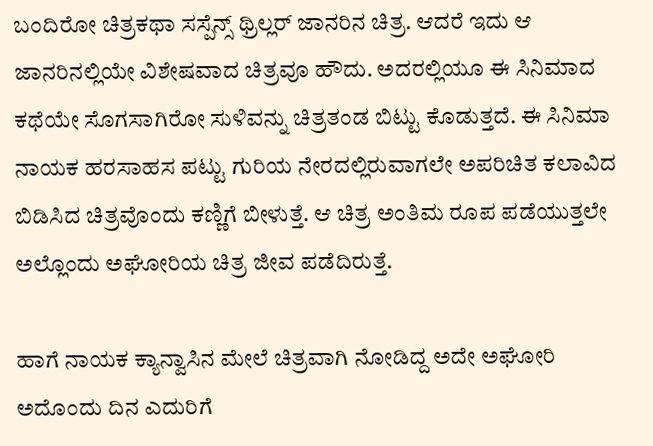ಬಂದಿರೋ ಚಿತ್ರಕಥಾ ಸಸ್ಪೆನ್ಸ್ ಥ್ರಿಲ್ಲರ್ ಜಾನರಿನ ಚಿತ್ರ. ಆದರೆ ಇದು ಆ ಜಾನರಿನಲ್ಲಿಯೇ ವಿಶೇಷವಾದ ಚಿತ್ರವೂ ಹೌದು. ಅದರಲ್ಲಿಯೂ ಈ ಸಿನಿಮಾದ ಕಥೆಯೇ ಸೊಗಸಾಗಿರೋ ಸುಳಿವನ್ನು ಚಿತ್ರತಂಡ ಬಿಟ್ಟು ಕೊಡುತ್ತದೆ. ಈ ಸಿನಿಮಾ ನಾಯಕ ಹರಸಾಹಸ ಪಟ್ಟು ಗುರಿಯ ನೇರದಲ್ಲಿರುವಾಗಲೇ ಅಪರಿಚಿತ ಕಲಾವಿದ ಬಿಡಿಸಿದ ಚಿತ್ರವೊಂದು ಕಣ್ಣಿಗೆ ಬೀಳುತ್ತೆ. ಆ ಚಿತ್ರ ಅಂತಿಮ ರೂಪ ಪಡೆಯುತ್ತಲೇ ಅಲ್ಲೊಂದು ಅಘೋರಿಯ ಚಿತ್ರ ಜೀವ ಪಡೆದಿರುತ್ತೆ.

ಹಾಗೆ ನಾಯಕ ಕ್ಯಾನ್ವಾಸಿನ ಮೇಲೆ ಚಿತ್ರವಾಗಿ ನೋಡಿದ್ದ ಅದೇ ಅಘೋರಿ ಅದೊಂದು ದಿನ ಎದುರಿಗೆ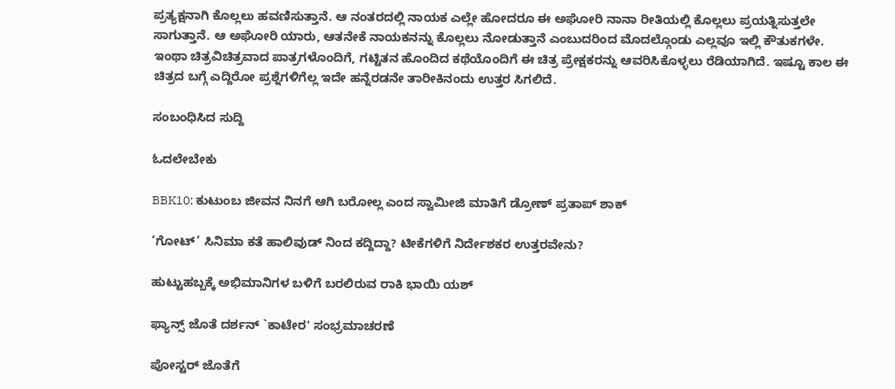ಪ್ರತ್ಯಕ್ಷನಾಗಿ ಕೊಲ್ಲಲು ಹವಣಿಸುತ್ತಾನೆ. ಆ ನಂತರದಲ್ಲಿ ನಾಯಕ ಎಲ್ಲೇ ಹೋದರೂ ಈ ಅಘೋರಿ ನಾನಾ ರೀತಿಯಲ್ಲಿ ಕೊಲ್ಲಲು ಪ್ರಯತ್ನಿಸುತ್ತಲೇ ಸಾಗುತ್ತಾನೆ. ಆ ಅಘೋರಿ ಯಾರು, ಆತನೇಕೆ ನಾಯಕನನ್ನು ಕೊಲ್ಲಲು ನೋಡುತ್ತಾನೆ ಎಂಬುದರಿಂದ ಮೊದಲ್ಗೊಂಡು ಎಲ್ಲವೂ ಇಲ್ಲಿ ಕೌತುಕಗಳೇ. ಇಂಥಾ ಚಿತ್ರವಿಚಿತ್ರವಾದ ಪಾತ್ರಗಳೊಂದಿಗೆ, ಗಟ್ಟಿತನ ಹೊಂದಿದ ಕಥೆಯೊಂದಿಗೆ ಈ ಚಿತ್ರ ಪ್ರೇಕ್ಷಕರನ್ನು ಆವರಿಸಿಕೊಳ್ಳಲು ರೆಡಿಯಾಗಿದೆ. ಇಷ್ಟೂ ಕಾಲ ಈ ಚಿತ್ರದ ಬಗ್ಗೆ ಎದ್ದಿರೋ ಪ್ರಶ್ನೆಗಳಿಗೆಲ್ಲ ಇದೇ ಹನ್ನೆರಡನೇ ತಾರೀಕಿನಂದು ಉತ್ತರ ಸಿಗಲಿದೆ.

ಸಂಬಂಧಿಸಿದ ಸುದ್ದಿ

ಓದಲೇಬೇಕು

BBK10: ಕುಟುಂಬ ಜೀವನ ನಿನಗೆ ಆಗಿ ಬರೋಲ್ಲ ಎಂದ ಸ್ವಾಮೀಜಿ ಮಾತಿಗೆ ಡ್ರೋಣ್ ಪ್ರತಾಪ್ ಶಾಕ್

‘ಗೋಟ್’ ಸಿನಿಮಾ ಕತೆ ಹಾಲಿವುಡ್ ನಿಂದ ಕದ್ದಿದ್ದಾ? ಟೀಕೆಗಳಿಗೆ ನಿರ್ದೇಶಕರ ಉತ್ತರವೇನು?

ಹುಟ್ಟುಹಬ್ಬಕ್ಕೆ ಅಭಿಮಾನಿಗಳ ಬಳಿಗೆ ಬರಲಿರುವ ರಾಕಿ ಭಾಯಿ ಯಶ್

ಫ್ಯಾನ್ಸ್ ಜೊತೆ ದರ್ಶನ್ `ಕಾಟೇರ' ಸಂಭ್ರಮಾಚರಣೆ

ಪೋಸ್ಟರ್ ಜೊತೆಗೆ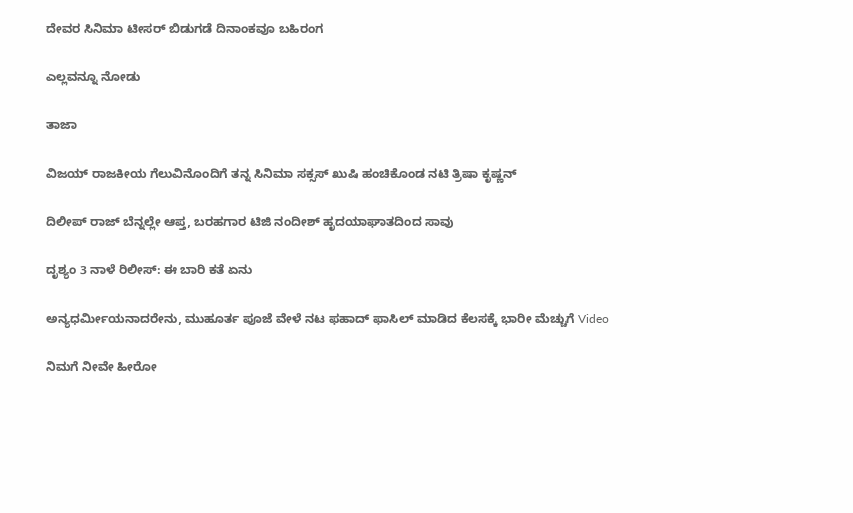ದೇವರ ಸಿನಿಮಾ ಟೀಸರ್ ಬಿಡುಗಡೆ ದಿನಾಂಕವೂ ಬಹಿರಂಗ

ಎಲ್ಲವನ್ನೂ ನೋಡು

ತಾಜಾ

ವಿಜಯ್ ರಾಜಕೀಯ ಗೆಲುವಿನೊಂದಿಗೆ ತನ್ನ ಸಿನಿಮಾ ಸಕ್ಸಸ್ ಖುಷಿ ಹಂಚಿಕೊಂಡ ನಟಿ ತ್ರಿಷಾ ಕೃಷ್ಣನ್

ದಿಲೀಪ್ ರಾಜ್ ಬೆನ್ನಲ್ಲೇ ಆಪ್ತ, ಬರಹಗಾರ ಟಿಜಿ ನಂದೀಶ್ ಹೃದಯಾಘಾತದಿಂದ ಸಾವು

ದೃಶ್ಯಂ 3 ನಾಳೆ ರಿಲೀಸ್: ಈ ಬಾರಿ ಕತೆ ಏನು

ಅನ್ಯಧರ್ಮೀಯನಾದರೇನು, ಮುಹೂರ್ತ ಪೂಜೆ ವೇಳೆ ನಟ ಫಹಾದ್ ಫಾಸಿಲ್ ಮಾಡಿದ ಕೆಲಸಕ್ಕೆ ಭಾರೀ ಮೆಚ್ಚುಗೆ Video

ನಿಮಗೆ ನೀವೇ ಹೀರೋ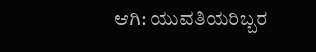ಆಗಿ: ಯುವತಿಯರಿಬ್ಬರ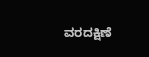ವರದಕ್ಷಿಣೆ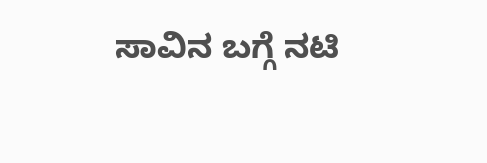ಸಾವಿನ ಬಗ್ಗೆ ನಟಿ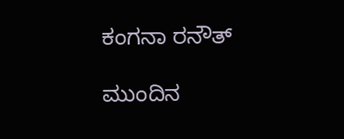ಕಂಗನಾ ರನೌತ್

ಮುಂದಿನ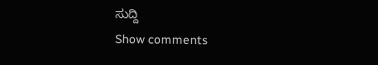ಸುದ್ದಿ
Show comments